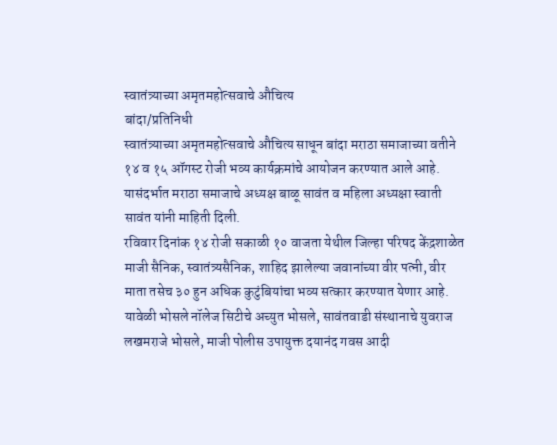स्वातंत्र्याच्या अमृतमहोत्सवाचे औचित्य
बांदा/प्रतिनिधी
स्वातंत्र्याच्या अमृतमहोत्सवाचे औचित्य साधून बांदा मराठा समाजाच्या वतीने १४ व १५ ऑगस्ट रोजी भव्य कार्यक्रमांचे आयोजन करण्यात आले आहे. यासंदर्भात मराठा समाजाचे अध्यक्ष बाळू सावंत व महिला अध्यक्षा स्वाती सावंत यांनी माहिती दिली.
रविवार दिनांक १४ रोजी सकाळी १० वाजता येथील जिल्हा परिषद केंद्रशाळेत माजी सैनिक, स्वातंत्र्यसैनिक, शाहिद झालेल्या जवानांच्या वीर पत्नी, वीर माता तसेच ३० हुन अधिक कुटुंबियांचा भव्य सत्कार करण्यात येणार आहे. यावेळी भोसले नॉलेज सिटीचे अच्युत भोसले, सावंतवाडी संस्थानाचे युवराज लखमराजे भोसले, माजी पोलीस उपायुक्त दयानंद गवस आदी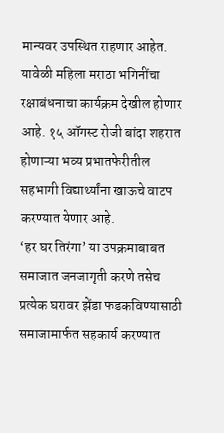मान्यवर उपस्थित राहणार आहेत. यावेळी महिला मराठा भगिनींचा रक्षाबंधनाचा कार्यक्रम देखील होणार आहे. १५ ऑगस्ट रोजी बांदा शहरात होणाऱ्या भव्य प्रभातफेरीतील सहभागी विद्यार्थ्यांना खाऊचे वाटप करण्यात येणार आहे.
‘हर घर तिरंगा’ या उपक्रमाबाबत समाजात जनजागृती करणे तसेच प्रत्येक घरावर झेंडा फडकविण्यासाठी समाजामार्फत सहकार्य करण्यात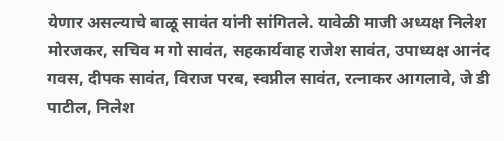येणार असल्याचे बाळू सावंत यांनी सांगितले. यावेळी माजी अध्यक्ष निलेश मोरजकर, सचिव म गो सावंत, सहकार्यवाह राजेश सावंत, उपाध्यक्ष आनंद गवस, दीपक सावंत, विराज परब, स्वप्नील सावंत, रत्नाकर आगलावे, जे डी पाटील, निलेश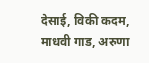देसाई, विकी कदम, माधवी गाड, अरुणा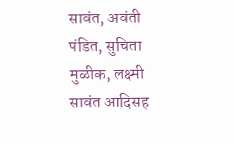सावंत, अवंती पंडित, सुचिता मुळीक, लक्ष्मी सावंत आदिसह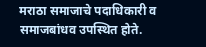मराठा समाजाचे पदाधिकारी व समाजबांधव उपस्थित होते.